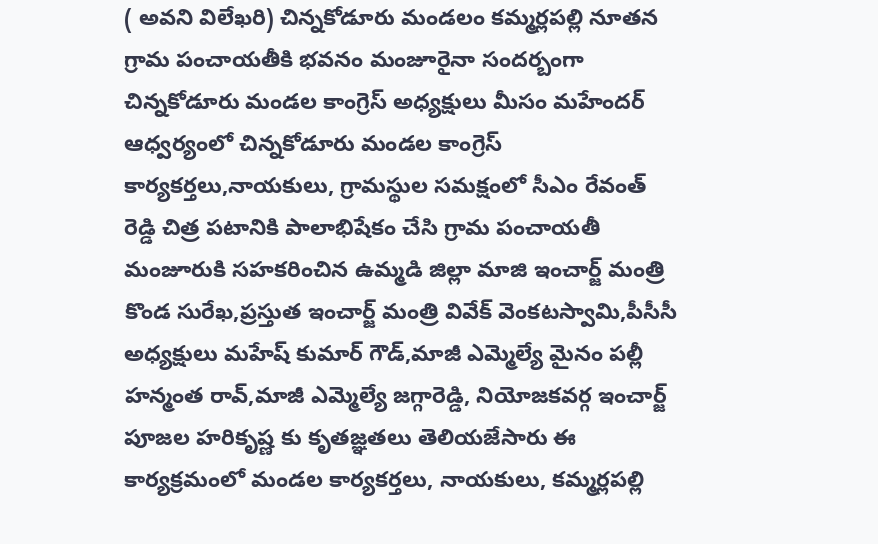( అవని విలేఖరి) చిన్నకోడూరు మండలం కమ్మర్లపల్లి నూతన గ్రామ పంచాయతీకి భవనం మంజూరైనా సందర్బంగా చిన్నకోడూరు మండల కాంగ్రెస్ అధ్యక్షులు మీసం మహేందర్ ఆధ్వర్యంలో చిన్నకోడూరు మండల కాంగ్రెస్ కార్యకర్తలు,నాయకులు, గ్రామస్థుల సమక్షంలో సీఎం రేవంత్ రెడ్డి చిత్ర పటానికి పాలాభిషేకం చేసి గ్రామ పంచాయతీ మంజూరుకి సహకరించిన ఉమ్మడి జిల్లా మాజి ఇంచార్జ్ మంత్రి కొండ సురేఖ,ప్రస్తుత ఇంచార్జ్ మంత్రి వివేక్ వెంకటస్వామి,పీసీసీ అధ్యక్షులు మహేష్ కుమార్ గౌడ్,మాజీ ఎమ్మెల్యే మైనం పల్లీ హన్మంత రావ్,మాజీ ఎమ్మెల్యే జగ్గారెడ్డి, నియోజకవర్గ ఇంచార్జ్ పూజల హరికృష్ణ కు కృతజ్ఞతలు తెలియజేసారు ఈ కార్యక్రమంలో మండల కార్యకర్తలు, నాయకులు, కమ్మర్లపల్లి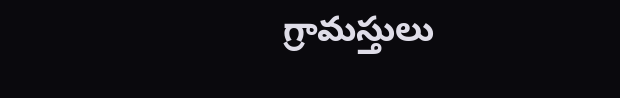గ్రామస్తులు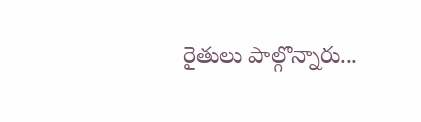రైతులు పాల్గొన్నారు...